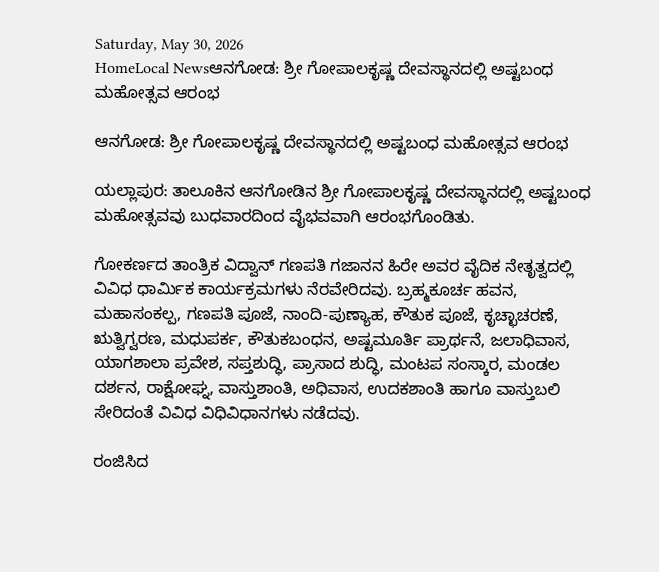Saturday, May 30, 2026
HomeLocal Newsಆನಗೋಡ: ಶ್ರೀ ಗೋಪಾಲಕೃಷ್ಣ ದೇವಸ್ಥಾನದಲ್ಲಿ ಅಷ್ಟಬಂಧ ಮಹೋತ್ಸವ ಆರಂಭ

ಆನಗೋಡ: ಶ್ರೀ ಗೋಪಾಲಕೃಷ್ಣ ದೇವಸ್ಥಾನದಲ್ಲಿ ಅಷ್ಟಬಂಧ ಮಹೋತ್ಸವ ಆರಂಭ

ಯಲ್ಲಾಪುರ: ತಾಲೂಕಿನ ಆನಗೋಡಿನ ಶ್ರೀ ಗೋಪಾಲಕೃಷ್ಣ ದೇವಸ್ಥಾನದಲ್ಲಿ ಅಷ್ಟಬಂಧ ಮಹೋತ್ಸವವು ಬುಧವಾರದಿಂದ ವೈಭವವಾಗಿ ಆರಂಭಗೊಂಡಿತು.

ಗೋಕರ್ಣದ ತಾಂತ್ರಿಕ ವಿದ್ವಾನ್ ಗಣಪತಿ ಗಜಾನನ ಹಿರೇ ಅವರ ವೈದಿಕ ನೇತೃತ್ವದಲ್ಲಿ ವಿವಿಧ ಧಾರ್ಮಿಕ ಕಾರ್ಯಕ್ರಮಗಳು ನೆರವೇರಿದವು. ಬ್ರಹ್ಮಕೂರ್ಚ ಹವನ, ಮಹಾಸಂಕಲ್ಪ, ಗಣಪತಿ ಪೂಜೆ, ನಾಂದಿ-ಪುಣ್ಯಾಹ, ಕೌತುಕ ಪೂಜೆ, ಕೃಚ್ಛಾಚರಣೆ, ಋತ್ವಿಗ್ವರಣ, ಮಧುಪರ್ಕ, ಕೌತುಕಬಂಧನ, ಅಷ್ಟಮೂರ್ತಿ ಪ್ರಾರ್ಥನೆ, ಜಲಾಧಿವಾಸ, ಯಾಗಶಾಲಾ ಪ್ರವೇಶ, ಸಪ್ತಶುದ್ಧಿ, ಪ್ರಾಸಾದ ಶುದ್ಧಿ, ಮಂಟಪ ಸಂಸ್ಕಾರ, ಮಂಡಲ ದರ್ಶನ, ರಾಕ್ಷೋಘ್ನ, ವಾಸ್ತುಶಾಂತಿ, ಅಧಿವಾಸ, ಉದಕಶಾಂತಿ ಹಾಗೂ ವಾಸ್ತುಬಲಿ ಸೇರಿದಂತೆ ವಿವಿಧ ವಿಧಿವಿಧಾನಗಳು ನಡೆದವು.

ರಂಜಿಸಿದ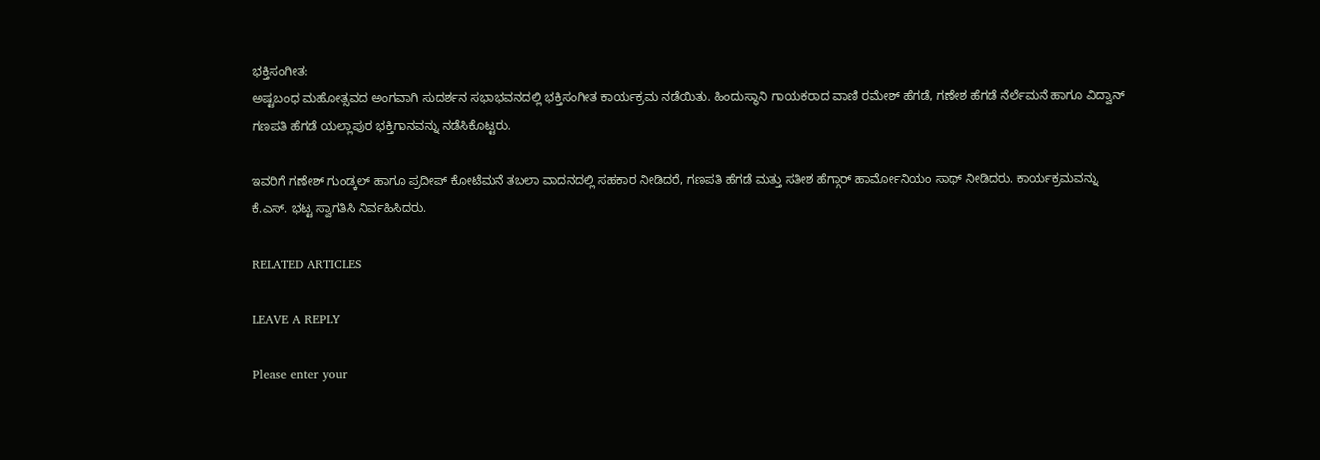ಭಕ್ತಿಸಂಗೀತ:
ಅಷ್ಟಬಂಧ ಮಹೋತ್ಸವದ ಅಂಗವಾಗಿ ಸುದರ್ಶನ ಸಭಾಭವನದಲ್ಲಿ ಭಕ್ತಿಸಂಗೀತ ಕಾರ್ಯಕ್ರಮ ನಡೆಯಿತು. ಹಿಂದುಸ್ಥಾನಿ ಗಾಯಕರಾದ ವಾಣಿ ರಮೇಶ್ ಹೆಗಡೆ, ಗಣೇಶ ಹೆಗಡೆ ನೆರ್ಲೆಮನೆ ಹಾಗೂ ವಿದ್ವಾನ್ ಗಣಪತಿ ಹೆಗಡೆ ಯಲ್ಲಾಪುರ ಭಕ್ತಿಗಾನವನ್ನು ನಡೆಸಿಕೊಟ್ಟರು.

ಇವರಿಗೆ ಗಣೇಶ್ ಗುಂಡ್ಕಲ್ ಹಾಗೂ ಪ್ರದೀಪ್ ಕೋಟೆಮನೆ ತಬಲಾ ವಾದನದಲ್ಲಿ ಸಹಕಾರ ನೀಡಿದರೆ, ಗಣಪತಿ ಹೆಗಡೆ ಮತ್ತು ಸತೀಶ ಹೆಗ್ಗಾರ್ ಹಾರ್ಮೋನಿಯಂ ಸಾಥ್ ನೀಡಿದರು. ಕಾರ್ಯಕ್ರಮವನ್ನು ಕೆ.ಎಸ್. ಭಟ್ಟ ಸ್ವಾಗತಿಸಿ ನಿರ್ವಹಿಸಿದರು.

RELATED ARTICLES

LEAVE A REPLY

Please enter your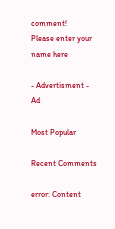comment!
Please enter your name here

- Advertisment -
Ad

Most Popular

Recent Comments

error: Content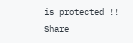is protected !!
Share